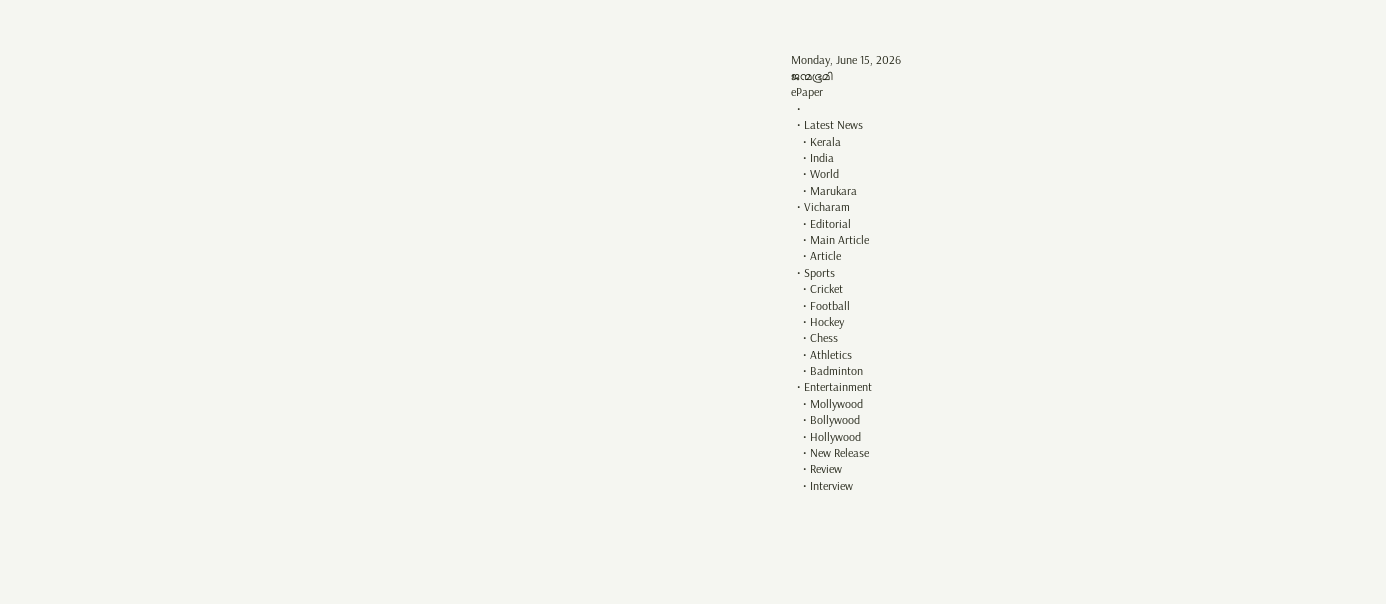Monday, June 15, 2026
ജന്മഭൂമി
ePaper
  •
  • Latest News
    • Kerala
    • India
    • World
    • Marukara
  • Vicharam
    • Editorial
    • Main Article
    • Article
  • Sports
    • Cricket
    • Football
    • Hockey
    • Chess
    • Athletics
    • Badminton
  • Entertainment
    • Mollywood
    • Bollywood
    • Hollywood
    • New Release
    • Review
    • Interview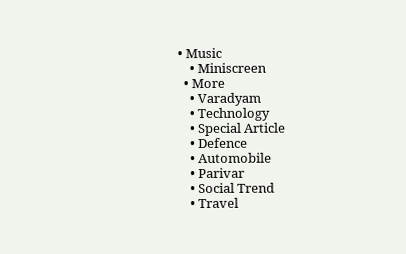• Music
    • Miniscreen
  • More
    • Varadyam
    • Technology
    • Special Article
    • Defence
    • Automobile
    • Parivar
    • Social Trend
    • Travel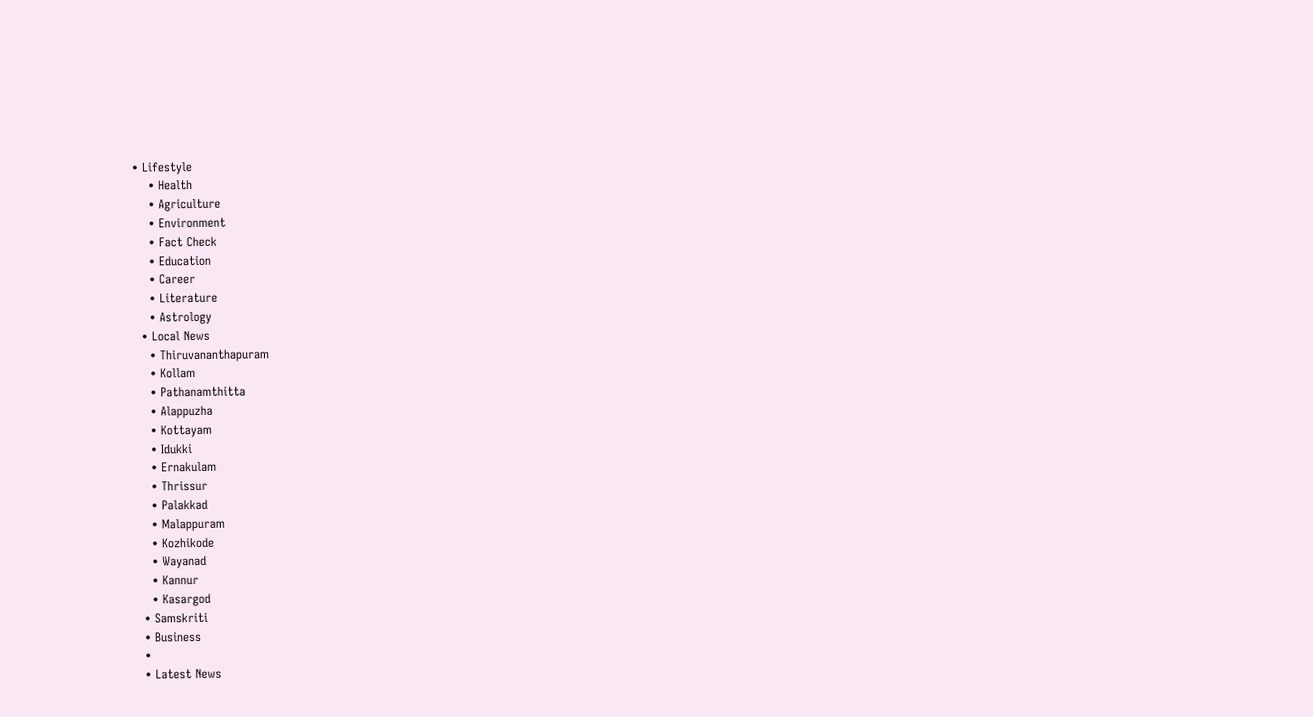• Lifestyle
    • Health
    • Agriculture
    • Environment
    • Fact Check
    • Education
    • Career
    • Literature
    • Astrology
  • Local News
    • Thiruvananthapuram
    • Kollam
    • Pathanamthitta
    • Alappuzha
    • Kottayam
    • Idukki
    • Ernakulam
    • Thrissur
    • Palakkad
    • Malappuram
    • Kozhikode
    • Wayanad
    • Kannur
    • Kasargod
  • Samskriti
  • Business
  •
  • Latest News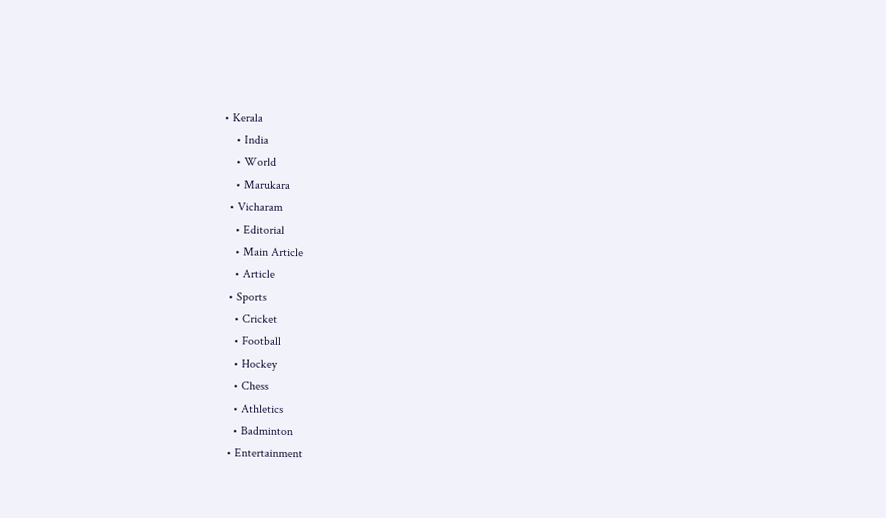• Kerala
    • India
    • World
    • Marukara
  • Vicharam
    • Editorial
    • Main Article
    • Article
  • Sports
    • Cricket
    • Football
    • Hockey
    • Chess
    • Athletics
    • Badminton
  • Entertainment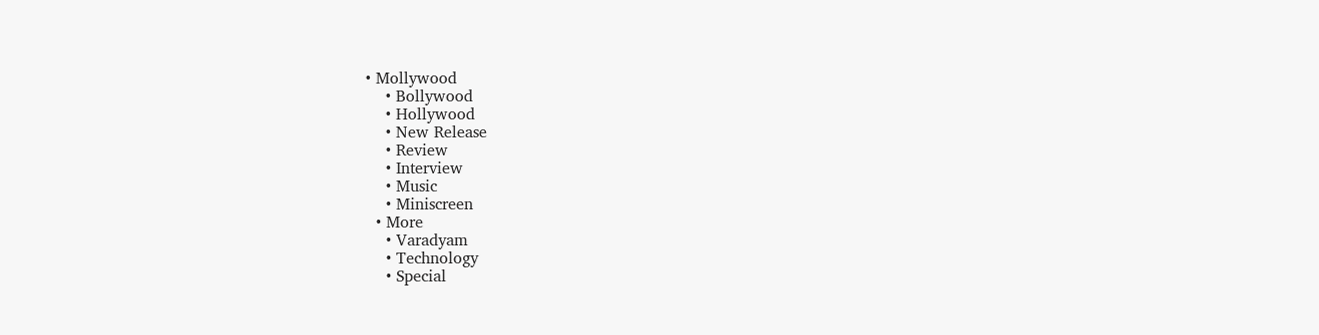• Mollywood
    • Bollywood
    • Hollywood
    • New Release
    • Review
    • Interview
    • Music
    • Miniscreen
  • More
    • Varadyam
    • Technology
    • Special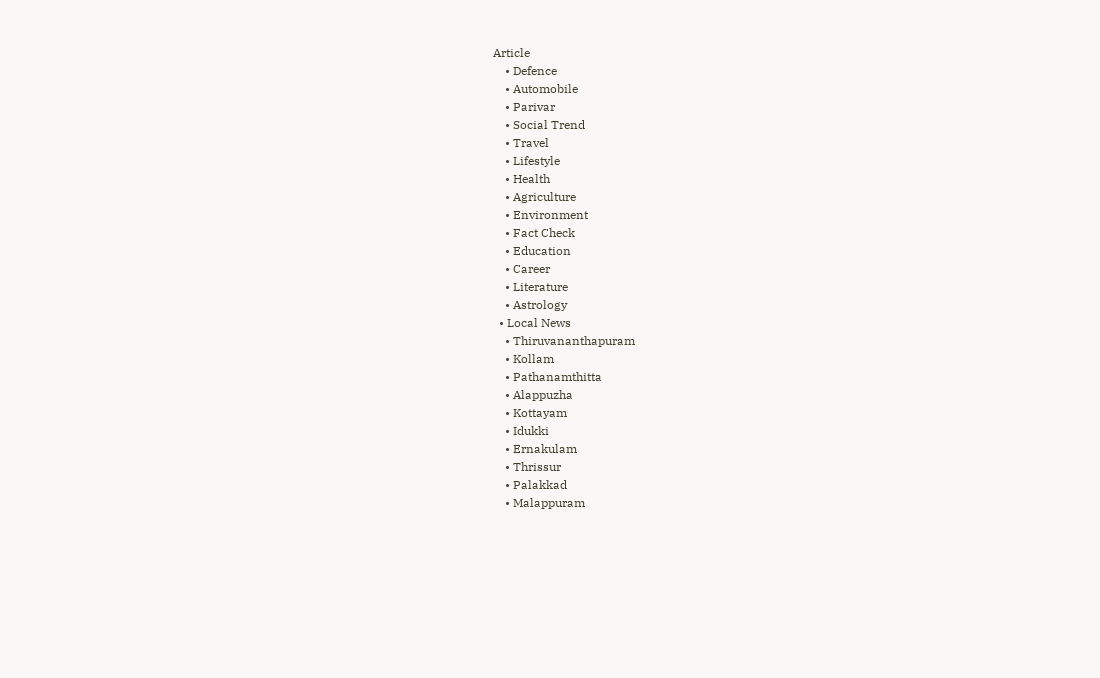Article
    • Defence
    • Automobile
    • Parivar
    • Social Trend
    • Travel
    • Lifestyle
    • Health
    • Agriculture
    • Environment
    • Fact Check
    • Education
    • Career
    • Literature
    • Astrology
  • Local News
    • Thiruvananthapuram
    • Kollam
    • Pathanamthitta
    • Alappuzha
    • Kottayam
    • Idukki
    • Ernakulam
    • Thrissur
    • Palakkad
    • Malappuram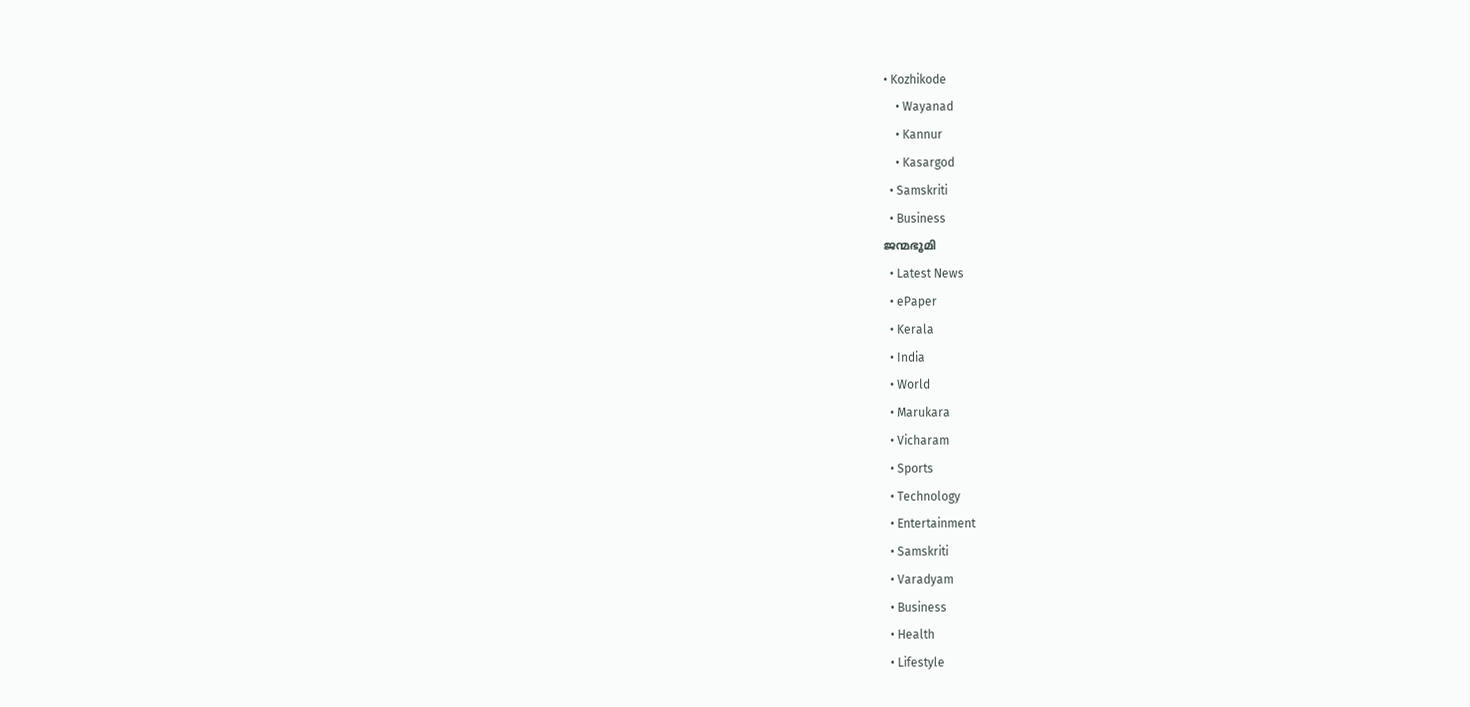• Kozhikode
    • Wayanad
    • Kannur
    • Kasargod
  • Samskriti
  • Business
ജന്മഭൂമി
  • Latest News
  • ePaper
  • Kerala
  • India
  • World
  • Marukara
  • Vicharam
  • Sports
  • Technology
  • Entertainment
  • Samskriti
  • Varadyam
  • Business
  • Health
  • Lifestyle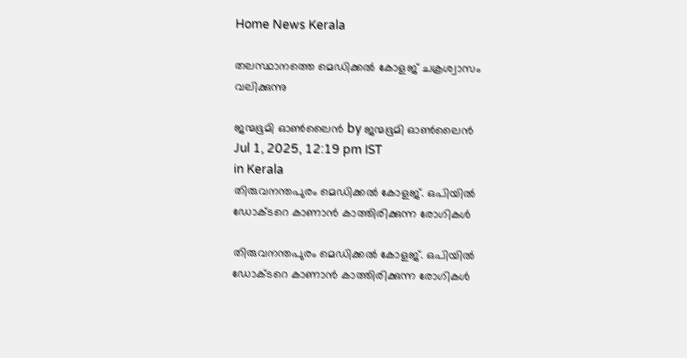Home News Kerala

തലസ്ഥാനത്തെ മെഡിക്കല്‍ കോളജ് ചക്രശ്വാസം വലിക്കുന്നു

ജന്മഭൂമി ഓണ്‍ലൈന്‍ by ജന്മഭൂമി ഓണ്‍ലൈന്‍
Jul 1, 2025, 12:19 pm IST
in Kerala
തിരുവനന്തപുരം മെഡിക്കല്‍ കോളജ്. ഒപിയില്‍ ഡോക്ടറെ കാണാന്‍ കാത്തിരിക്കുന്ന രോഗികള്‍

തിരുവനന്തപുരം മെഡിക്കല്‍ കോളജ്. ഒപിയില്‍ ഡോക്ടറെ കാണാന്‍ കാത്തിരിക്കുന്ന രോഗികള്‍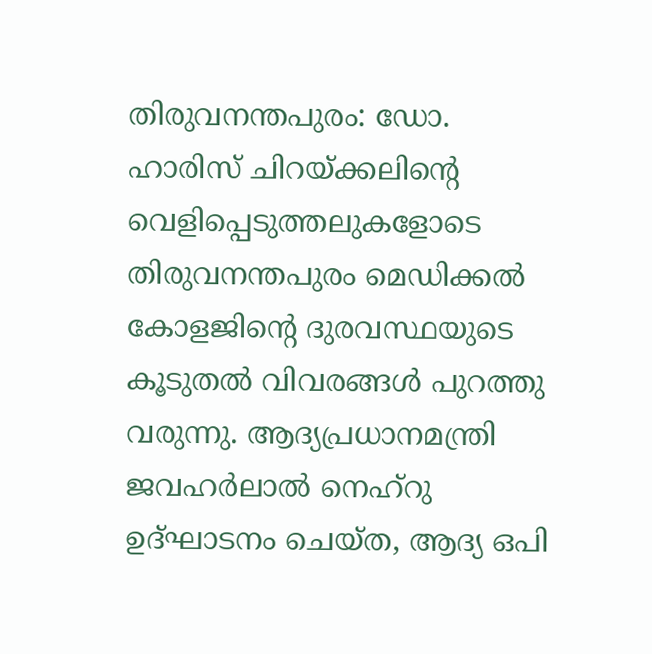തിരുവനന്തപുരം: ഡോ. ഹാരിസ് ചിറയ്‌ക്കലിന്റെ വെളിപ്പെടുത്തലുകളോടെ തിരുവനന്തപുരം മെഡിക്കല്‍ കോളജിന്റെ ദുരവസ്ഥയുടെ കൂടുതല്‍ വിവരങ്ങള്‍ പുറത്തു വരുന്നു. ആദ്യപ്രധാനമന്ത്രി ജവഹര്‍ലാല്‍ നെഹ്‌റു ഉദ്ഘാടനം ചെയ്ത, ആദ്യ ഒപി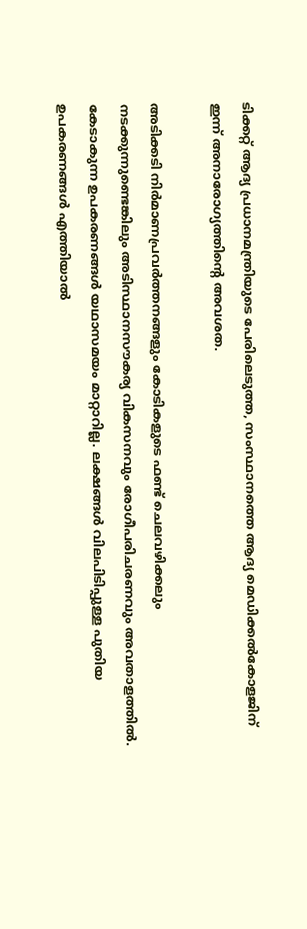ടിക്കറ്റ് ആദ്യ പ്രധാനമന്ത്രിയുടെ പേരിലെടുത്ത, സംസ്ഥാനത്തെ ആദ്യ മെഡിക്കല്‍കോളജിന് ഇന്ന് അനാരോഗ്യത്തിന്റെ അവശത.

അടിക്കടി നിര്‍മാണപ്രവര്‍ത്തനങ്ങളും കോടികളുടെ ഫണ്ട് ചെലവഴിക്കലും നടക്കുന്നുണ്ടെങ്കിലും അടിസ്ഥാനസൗകര്യ വികസനവും രോഗീപരിചരണവും അവതാളത്തില്‍. കേടാകുന്ന ഉപകരണങ്ങള്‍ യഥാസമയം മാറ്റാറില്ല. ലക്ഷങ്ങള്‍ വിലപിടിപ്പുള്ള പുതിയ ഉപകരണങ്ങള്‍ എത്തിയാല്‍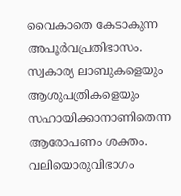വൈകാതെ കേടാകുന്ന അപൂര്‍വപ്രതിഭാസം. സ്വകാര്യ ലാബുകളെയും ആശുപത്രികളെയും സഹായിക്കാനാണിതെന്ന ആരോപണം ശക്തം. വലിയൊരുവിഭാഗം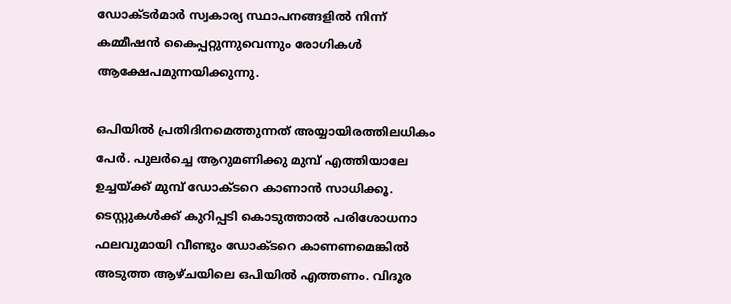ഡോക്ടര്‍മാര്‍ സ്വകാര്യ സ്ഥാപനങ്ങളില്‍ നിന്ന് കമ്മീഷന്‍ കൈപ്പറ്റുന്നുവെന്നും രോഗികള്‍ ആക്ഷേപമുന്നയിക്കുന്നു.

ഒപിയില്‍ പ്രതിദിനമെത്തുന്നത് അയ്യായിരത്തിലധികം പേര്‍. പുലര്‍ച്ചെ ആറുമണിക്കു മുമ്പ് എത്തിയാലേ ഉച്ചയ്‌ക്ക് മുമ്പ് ഡോക്ടറെ കാണാന്‍ സാധിക്കൂ. ടെസ്റ്റുകള്‍ക്ക് കുറിപ്പടി കൊടുത്താല്‍ പരിശോധനാ ഫലവുമായി വീണ്ടും ഡോക്ടറെ കാണണമെങ്കില്‍ അടുത്ത ആഴ്ചയിലെ ഒപിയില്‍ എത്തണം. വിദൂര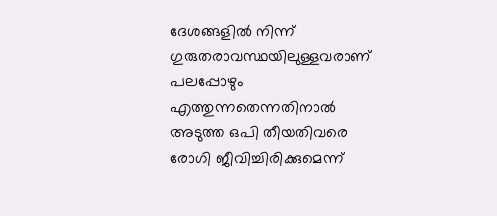ദേശങ്ങളില്‍ നിന്ന് ഗുരുതരാവസ്ഥയിലുള്ളവരാണ് പലപ്പോഴും എത്തുന്നതെന്നതിനാല്‍ അടുത്ത ഒപി തീയതിവരെ രോഗി ജീവിച്ചിരിക്കുമെന്ന്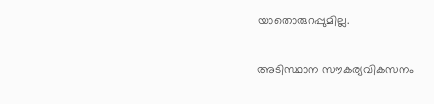യാതൊരുറപ്പുമില്ല.

അടിസ്ഥാന സൗകര്യവികസനം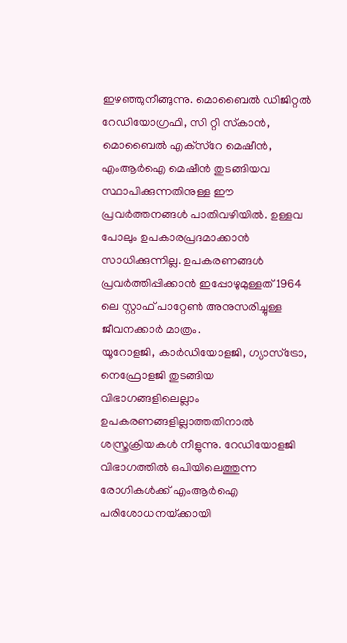ഇഴഞ്ഞുനീങ്ങുന്നു. മൊബൈല്‍ ഡിജിറ്റല്‍ റേഡിയോഗ്രഫി, സി റ്റി സ്‌കാന്‍, മൊബൈല്‍ എക്‌സ്‌റേ മെഷീന്‍, എംആര്‍ഐ മെഷീന്‍ തുടങ്ങിയവ സ്ഥാപിക്കുന്നതിനുള്ള ഈ പ്രവര്‍ത്തനങ്ങള്‍ പാതിവഴിയില്‍. ഉള്ളവ പോലും ഉപകാരപ്രദമാക്കാന്‍ സാധിക്കുന്നില്ല. ഉപകരണങ്ങള്‍ പ്രവര്‍ത്തിപ്പിക്കാന്‍ ഇപ്പോഴുമുള്ളത് 1964 ലെ സ്റ്റാഫ് പാറ്റേണ്‍ അനുസരിച്ചുള്ള ജീവനക്കാര്‍ മാത്രം.
യൂറോളജി, കാര്‍ഡിയോളജി, ഗ്യാസ്‌ട്രോ, നെഫ്രോളജി തുടങ്ങിയ വിഭാഗങ്ങളിലെല്ലാം ഉപകരണങ്ങളില്ലാത്തതിനാല്‍ ശസ്ത്രക്രിയകള്‍ നീളുന്നു. റേഡിയോളജി വിഭാഗത്തില്‍ ഒപിയിലെത്തുന്ന രോഗികള്‍ക്ക് എംആര്‍ഐ പരിശോധനയ്‌ക്കായി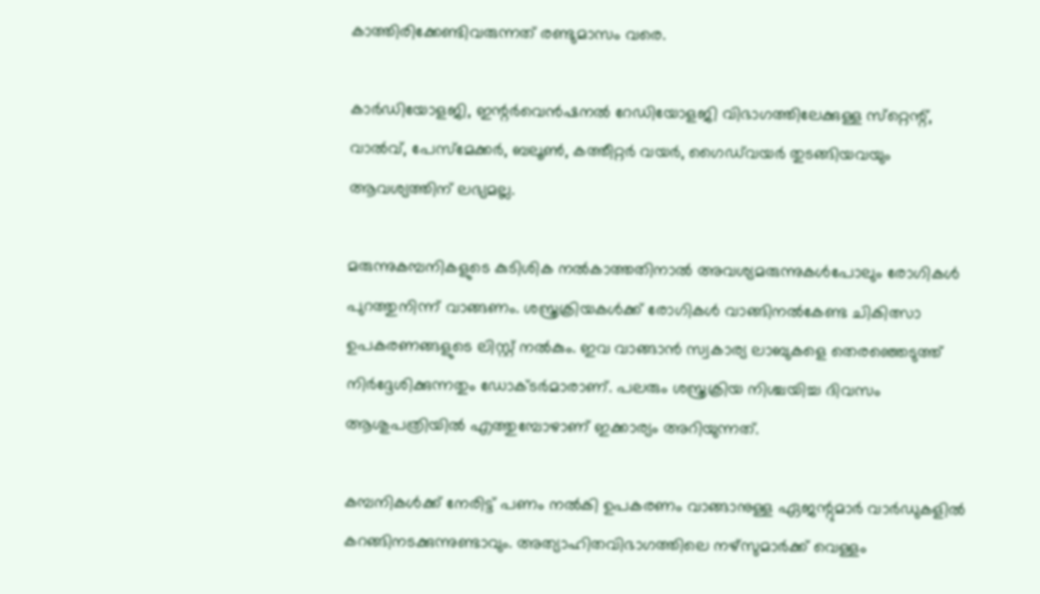കാത്തിരിക്കേണ്ടിവരുന്നത് രണ്ടുമാസം വരെ.

കാര്‍ഡിയോളജി, ഇന്റര്‍വെന്‍ഷനല്‍ റേഡിയോളജി വിഭാഗത്തിലേക്കുള്ള സ്‌റ്റെന്റ്, വാല്‍വ്, പേസ്‌മേക്കര്‍, ബലൂണ്‍, കത്തീറ്റര്‍ വയര്‍, ഗൈഡ്‌വയര്‍ തുടങ്ങിയവയും ആവശ്യത്തിന് ലഭ്യമല്ല.

മരുന്നുകമ്പനികളുടെ കുടിശിക നല്‍കാത്തതിനാല്‍ അവശ്യമരുന്നുകള്‍പോലും രോഗികള്‍ പുറത്തുനിന്ന് വാങ്ങണം. ശസ്ത്രക്രിയകള്‍ക്ക് രോഗികള്‍ വാങ്ങിനല്‍കേണ്ട ചികിത്സാ ഉപകരണങ്ങളുടെ ലിസ്റ്റ് നല്‍കും. ഇവ വാങ്ങാന്‍ സ്വകാര്യ ലാബുകളെ തെരഞ്ഞെടുത്ത് നിര്‍ദ്ദേശിക്കുന്നതും ഡോക്ടര്‍മാരാണ്. പലരും ശസ്ത്രക്രിയ നിശ്ചയിച്ച ദിവസം ആശുപത്രിയില്‍ എത്തുമ്പോഴാണ് ഇക്കാര്യം അറിയുന്നത്.

കമ്പനികള്‍ക്ക് നേരിട്ട് പണം നല്‍കി ഉപകരണം വാങ്ങാനുള്ള ഏജന്റുമാര്‍ വാര്‍ഡുകളില്‍ കറങ്ങിനടക്കുന്നുണ്ടാവും. അത്യാഹിതവിഭാഗത്തിലെ നഴ്‌സുമാര്‍ക്ക് വെള്ളം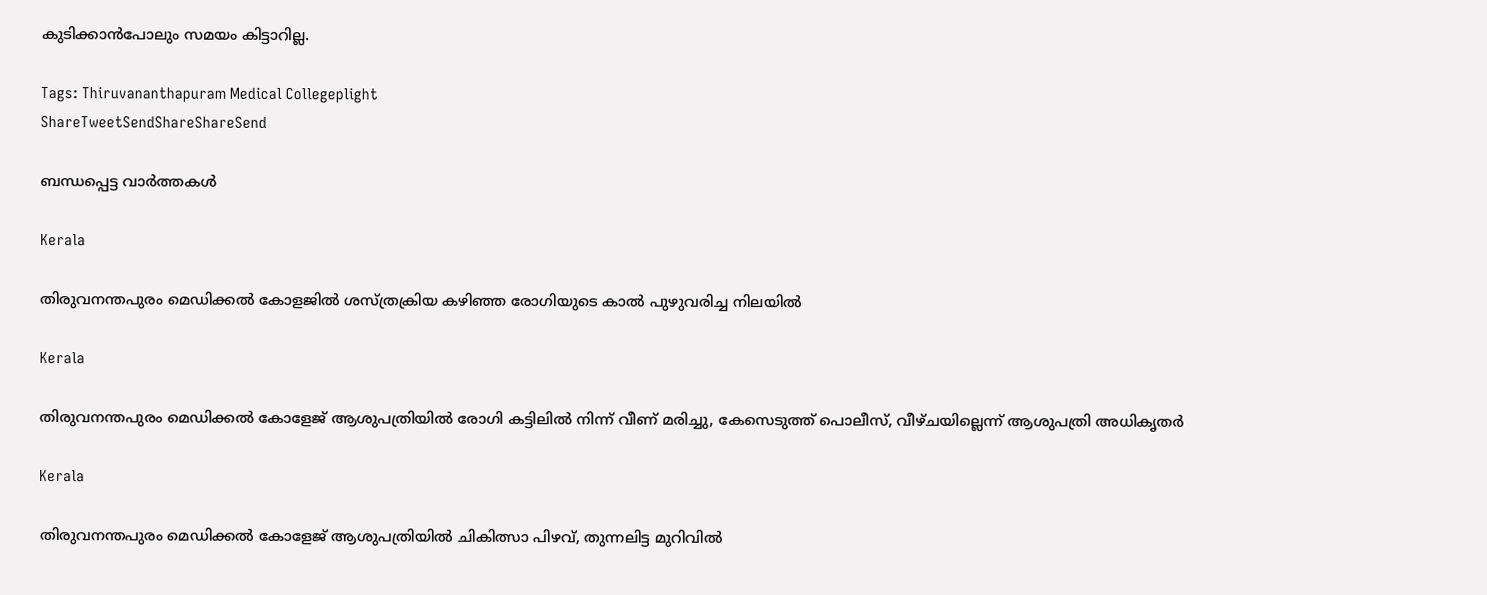കുടിക്കാന്‍പോലും സമയം കിട്ടാറില്ല.

Tags: Thiruvananthapuram Medical Collegeplight
ShareTweetSendShareShareSend

ബന്ധപ്പെട്ട വാര്‍ത്തകള്‍

Kerala

തിരുവനന്തപുരം മെഡിക്കല്‍ കോളജില്‍ ശസ്ത്രക്രിയ കഴിഞ്ഞ രോഗിയുടെ കാല്‍ പുഴുവരിച്ച നിലയില്‍

Kerala

തിരുവനന്തപുരം മെഡിക്കല്‍ കോളേജ് ആശുപത്രിയില്‍ രോഗി കട്ടിലില്‍ നിന്ന് വീണ് മരിച്ചു, കേസെടുത്ത് പൊലീസ്, വീഴ്ചയില്ലെന്ന് ആശുപത്രി അധികൃതര്‍

Kerala

തിരുവനന്തപുരം മെഡിക്കല്‍ കോളേജ് ആശുപത്രിയില്‍ ചികിത്സാ പിഴവ്, തുന്നലിട്ട മുറിവില്‍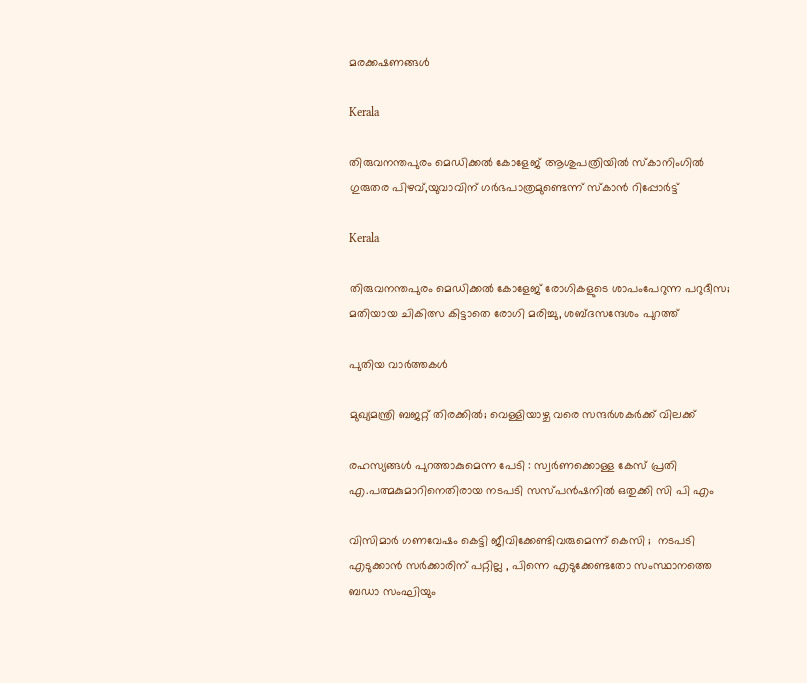മരക്കഷണങ്ങള്‍

Kerala

തിരുവനന്തപുരം മെഡിക്കല്‍ കോളേജ് ആശുപത്രിയില്‍ സ്‌കാനിംഗില്‍ ഗുരുതര പിഴവ്,യുവാവിന് ഗര്‍ഭപാത്രമുണ്ടെന്ന് സ്‌കാന്‍ റിപ്പോര്‍ട്ട്

Kerala

തിരുവനന്തപുരം മെഡിക്കല്‍ കോളേജ് രോഗികളുടെ ശാപംപേറുന്ന പറുദീസ; മതിയായ ചികിത്സ കിട്ടാതെ രോഗി മരിച്ചു, ശബ്ദസന്ദേശം പുറത്ത്

പുതിയ വാര്‍ത്തകള്‍

മുഖ്യമന്ത്രി ബജറ്റ് തിരക്കില്‍; വെള്ളിയാഴ്ച വരെ സന്ദര്‍ശകര്‍ക്ക് വിലക്ക്

രഹസ്യങ്ങള്‍ പുറത്താകുമെന്ന പേടി : സ്വര്‍ണക്കൊള്ള കേസ് പ്രതി എ.പത്മകുമാറിനെതിരായ നടപടി സസ്പന്‍ഷനില്‍ ഒതുക്കി സി പി എം

വിസിമാർ ഗണവേഷം കെട്ടി ജീവിക്കേണ്ടിവരുമെന്ന് കെസി ;  നടപടി എടുക്കാൻ സർക്കാരിന് പറ്റില്ല , പിന്നെ എടുക്കേണ്ടതോ സംസ്ഥാനത്തെ ബഡാ സംഘിയും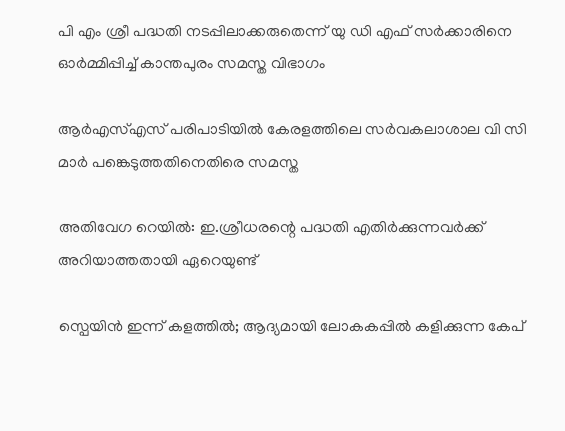പി എം ശ്രീ പദ്ധതി നടപ്പിലാക്കരുതെന്ന് യു ഡി എഫ് സര്‍ക്കാരിനെ ഓര്‍മ്മിപ്പിച്ച് കാന്തപുരം സമസ്ത വിഭാഗം

ആര്‍എസ്എസ് പരിപാടിയില്‍ കേരളത്തിലെ സര്‍വകലാശാല വി സി മാര്‍ പങ്കെടുത്തതിനെതിരെ സമസ്ത

അതിവേഗ റെയിൽ: ഇ.ശ്രീധരന്റെ പദ്ധതി എതിർക്കുന്നവർക്ക് അറിയാത്തതായി ഏറെയുണ്ട്

സ്പെയിൻ ഇന്ന് കളത്തിൽ; ആദ്യമായി ലോകകപ്പില്‍ കളിക്കുന്ന കേപ്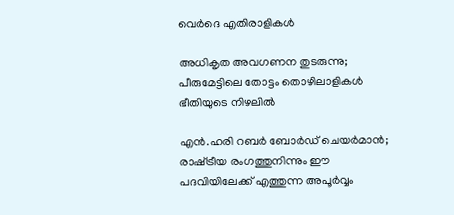വെര്‍ദെ എതിരാളികൾ

അധികൃത അവഗണന തുടരുന്നു; പീരുമേട്ടിലെ തോട്ടം തൊഴിലാളികള്‍ ഭീതിയുടെ നിഴലില്‍

എൻ.ഹരി റബർ ബോർഡ് ചെയർമാൻ; രാഷ്‌ട്രീയ രംഗത്തുനിന്നും ഈ പദവിയിലേക്ക് എത്തുന്ന അപൂര്‍വ്വം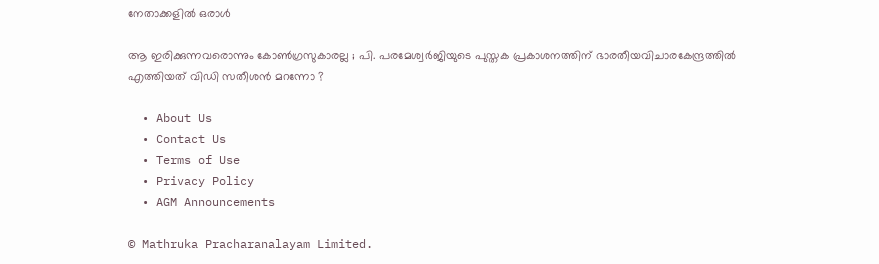നേതാക്കളില്‍ ഒരാൾ

ആ ഇരിക്കുന്നവരൊന്നും കോൺഗ്രസുകാരല്ല ; പി. പരമേശ്വര്‍ജിയുടെ പുസ്തക പ്രകാശനത്തിന് ഭാരതീയവിചാരകേന്ദ്രത്തിൽ എത്തിയത് വിഡി സതീശൻ മറന്നോ ?

  • About Us
  • Contact Us
  • Terms of Use
  • Privacy Policy
  • AGM Announcements

© Mathruka Pracharanalayam Limited.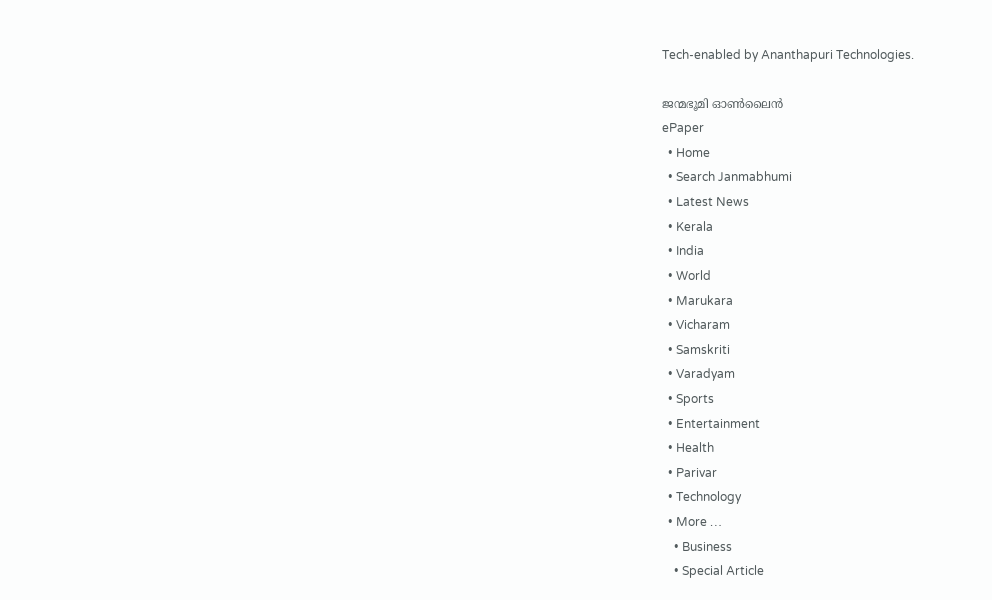Tech-enabled by Ananthapuri Technologies.

ജന്മഭൂമി ഓണ്‍ലൈന്‍
ePaper
  • Home
  • Search Janmabhumi
  • Latest News
  • Kerala
  • India
  • World
  • Marukara
  • Vicharam
  • Samskriti
  • Varadyam
  • Sports
  • Entertainment
  • Health
  • Parivar
  • Technology
  • More …
    • Business
    • Special Article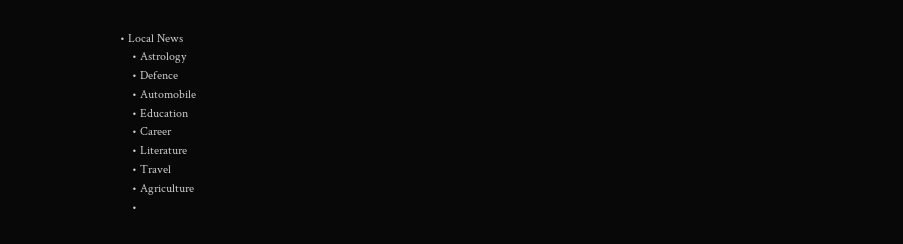• Local News
    • Astrology
    • Defence
    • Automobile
    • Education
    • Career
    • Literature
    • Travel
    • Agriculture
    •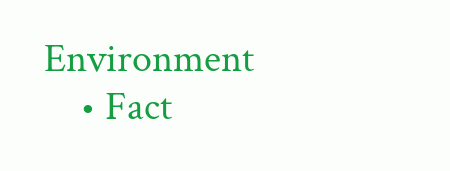Environment
    • Fact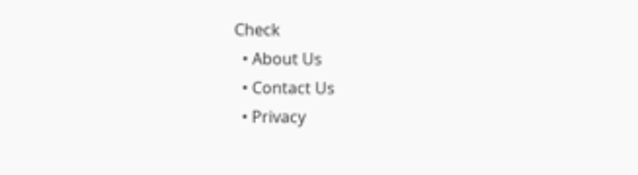Check
  • About Us
  • Contact Us
  • Privacy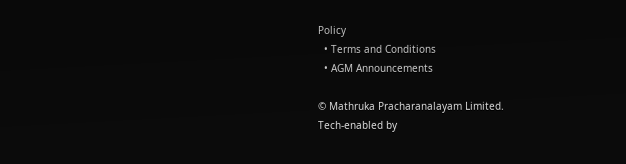Policy
  • Terms and Conditions
  • AGM Announcements

© Mathruka Pracharanalayam Limited.
Tech-enabled by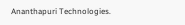Ananthapuri Technologies.